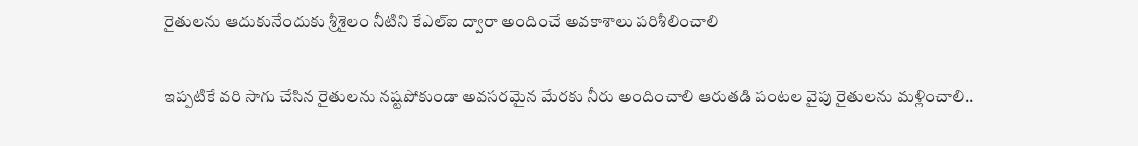రైతులను ఆదుకునేందుకు శ్రీశైలం నీటిని కేఎల్‌ఐ ద్వారా అందించే అవకాశాలు పరిశీలించాలి

ఇప్పటికే వరి సాగు చేసిన రైతులను నష్టపోకుండా అవసరమైన మేరకు నీరు అందించాలి ఆరుతడి పంటల వైపు రైతులను మళ్లించాలి..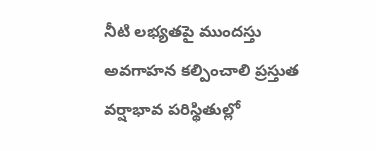నీటి లభ్యతపై ముందస్తు అవగాహన కల్పించాలి ప్రస్తుత వర్షాభావ పరిస్థితుల్లో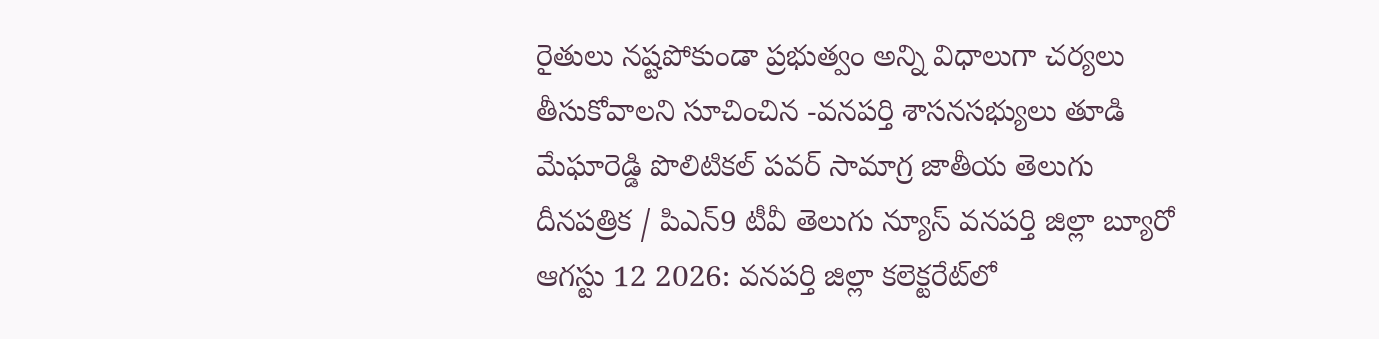రైతులు నష్టపోకుండా ప్రభుత్వం అన్ని విధాలుగా చర్యలు తీసుకోవాలని సూచించిన -వనపర్తి శాసనసభ్యులు తూడి మేఘారెడ్డి పొలిటికల్ పవర్ సామాగ్ర జాతీయ తెలుగు దీనపత్రిక / పిఎన్9 టీవీ తెలుగు న్యూస్ వనపర్తి జిల్లా బ్యూరో ఆగస్టు 12 2026: వనపర్తి జిల్లా కలెక్టరేట్‌లో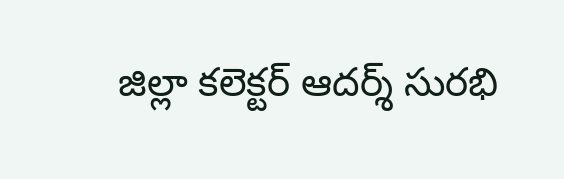జిల్లా కలెక్టర్ ఆదర్శ్ సురభి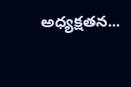అధ్యక్షతన...